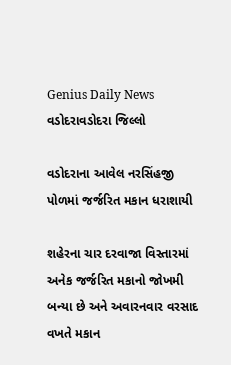Genius Daily News
વડોદરાવડોદરા જિલ્લો

વડોદરાના આવેલ નરસિંહજી પોળમાં જર્જરિત મકાન ધરાશાયી

શહેરના ચાર દરવાજા વિસ્તારમાં અનેક જર્જરિત મકાનો જોખમી બન્યા છે અને અવારનવાર વરસાદ વખતે મકાન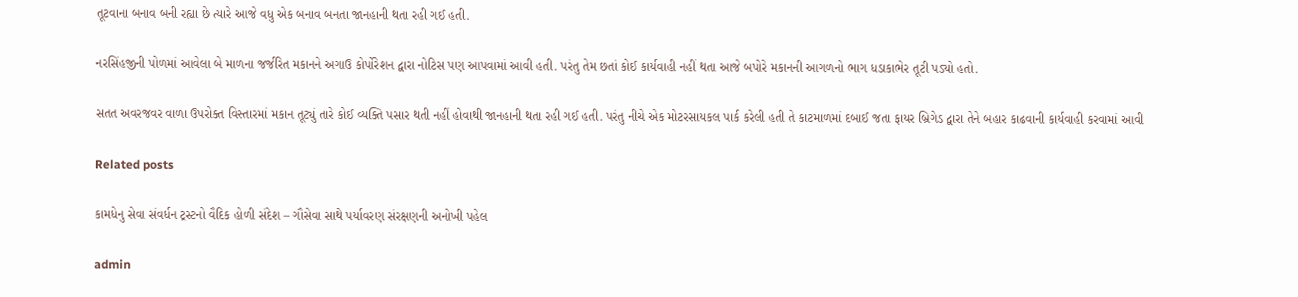તૂટવાના બનાવ બની રહ્યા છે ત્યારે આજે વધુ એક બનાવ બનતા જાનહાની થતા રહી ગઈ હતી.

નરસિંહજીની પોળમાં આવેલા બે માળના જર્જરિત મકાનને અગાઉ કોર્પોરેશન દ્વારા નોટિસ પણ આપવામાં આવી હતી. પરંતુ તેમ છતાં કોઈ કાર્યવાહી નહીં થતા આજે બપોરે મકાનની આગળનો ભાગ ધડાકાભેર તૂટી પડ્યો હતો.

સતત અવરજવર વાળા ઉપરોક્ત વિસ્તારમાં મકાન તૂટ્યું તારે કોઈ વ્યક્તિ પસાર થતી નહીં હોવાથી જાનહાની થતા રહી ગઈ હતી. પરંતુ નીચે એક મોટરસાયકલ પાર્ક કરેલી હતી તે કાટમાળમાં દબાઈ જતા ફાયર બ્રિગેડ દ્વારા તેને બહાર કાઢવાની કાર્યવાહી કરવામાં આવી

Related posts

કામધેનુ સેવા સંવર્ધન ટ્રસ્ટનો વૈદિક હોળી સંદેશ – ગૌસેવા સાથે પર્યાવરણ સંરક્ષણની અનોખી પહેલ

admin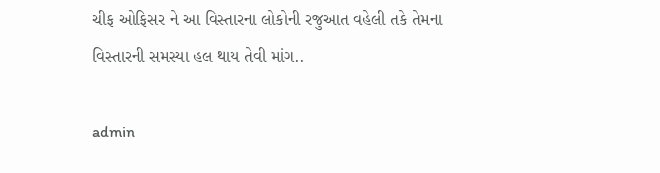ચીફ ઓફિસર ને આ વિસ્તારના લોકોની રજુઆત વહેલી તકે તેમના વિસ્તારની સમસ્યા હલ થાય તેવી માંગ..

admin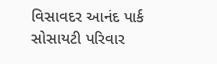વિસાવદર આનંદ પાર્ક સોસાયટી પરિવાર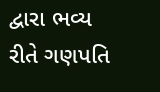દ્વારા ભવ્ય રીતે ગણપતિ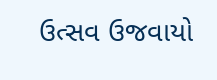ઉત્સવ ઉજવાયો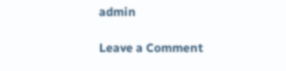admin

Leave a Comment